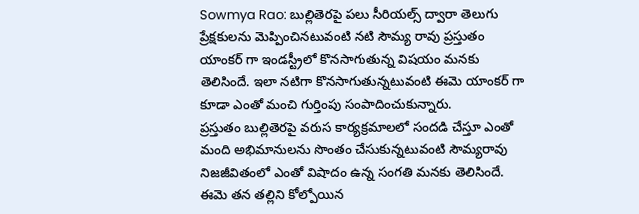Sowmya Rao: బుల్లితెరపై పలు సీరియల్స్ ద్వారా తెలుగు ప్రేక్షకులను మెప్పించినటువంటి నటి సౌమ్య రావు ప్రస్తుతం యాంకర్ గా ఇండస్ట్రీలో కొనసాగుతున్న విషయం మనకు తెలిసిందే. ఇలా నటిగా కొనసాగుతున్నటువంటి ఈమె యాంకర్ గా కూడా ఎంతో మంచి గుర్తింపు సంపాదించుకున్నారు.
ప్రస్తుతం బుల్లితెరపై వరుస కార్యక్రమాలలో సందడి చేస్తూ ఎంతో మంది అభిమానులను సొంతం చేసుకున్నటువంటి సౌమ్యరావు నిజజీవితంలో ఎంతో విషాదం ఉన్న సంగతి మనకు తెలిసిందే. ఈమె తన తల్లిని కోల్పోయిన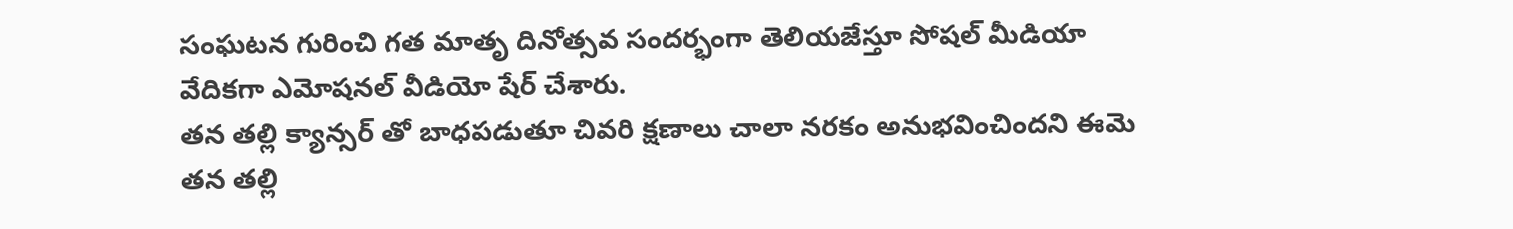సంఘటన గురించి గత మాతృ దినోత్సవ సందర్భంగా తెలియజేస్తూ సోషల్ మీడియా వేదికగా ఎమోషనల్ వీడియో షేర్ చేశారు.
తన తల్లి క్యాన్సర్ తో బాధపడుతూ చివరి క్షణాలు చాలా నరకం అనుభవించిందని ఈమె తన తల్లి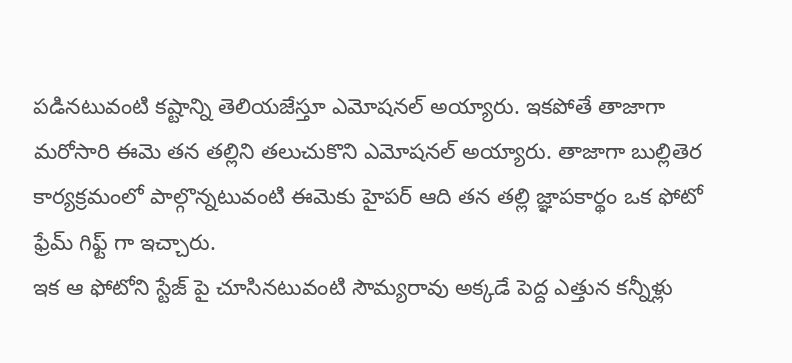పడినటువంటి కష్టాన్ని తెలియజేస్తూ ఎమోషనల్ అయ్యారు. ఇకపోతే తాజాగా మరోసారి ఈమె తన తల్లిని తలుచుకొని ఎమోషనల్ అయ్యారు. తాజాగా బుల్లితెర కార్యక్రమంలో పాల్గొన్నటువంటి ఈమెకు హైపర్ ఆది తన తల్లి జ్ఞాపకార్థం ఒక ఫోటో ఫ్రేమ్ గిఫ్ట్ గా ఇచ్చారు.
ఇక ఆ ఫోటోని స్టేజ్ పై చూసినటువంటి సౌమ్యరావు అక్కడే పెద్ద ఎత్తున కన్నీళ్లు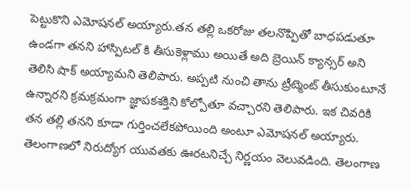పెట్టుకొని ఎమోషనల్ అయ్యారు.తన తల్లి ఒకరోజు తలనొప్పితో బాధపడుతూ ఉండగా తనని హాస్పిటల్ కి తీసుకెళ్లాము అయితే అది బ్రెయిన్ క్యాన్సర్ అని తెలిసి షాక్ అయ్యామని తెలిపారు. అప్పటి నుంచి తాను ట్రీట్మెంట్ తీసుకుంటూనే ఉన్నారని క్రమక్రమంగా జ్ఞాపకశక్తిని కోల్పోతూ వచ్చారని తెలిపారు. ఇక చివరికి తన తల్లి తనని కూడా గుర్తించలేకపోయింది అంటూ ఎమోషనల్ అయ్యారు.
తెలంగాణలో నిరుద్యోగ యువతకు ఊరటనిచ్చే నిర్ణయం వెలువడింది. తెలంగాణ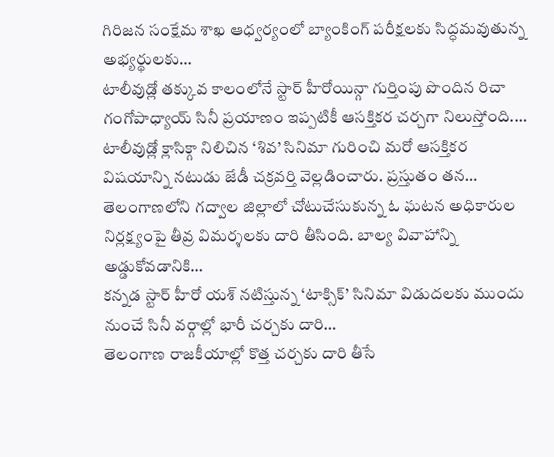గిరిజన సంక్షేమ శాఖ ఆధ్వర్యంలో బ్యాంకింగ్ పరీక్షలకు సిద్ధమవుతున్న అభ్యర్థులకు…
టాలీవుడ్లో తక్కువ కాలంలోనే స్టార్ హీరోయిన్గా గుర్తింపు పొందిన రిచా గంగోపాధ్యాయ్ సినీ ప్రయాణం ఇప్పటికీ ఆసక్తికర చర్చగా నిలుస్తోంది.…
టాలీవుడ్లో క్లాసిక్గా నిలిచిన ‘శివ’ సినిమా గురించి మరో ఆసక్తికర విషయాన్ని నటుడు జేడీ చక్రవర్తి వెల్లడించారు. ప్రస్తుతం తన…
తెలంగాణలోని గద్వాల జిల్లాలో చోటుచేసుకున్న ఓ ఘటన అధికారుల నిర్లక్ష్యంపై తీవ్ర విమర్శలకు దారి తీసింది. బాల్య వివాహాన్ని అడ్డుకోవడానికి…
కన్నడ స్టార్ హీరో యశ్ నటిస్తున్న ‘టాక్సిక్’ సినిమా విడుదలకు ముందు నుంచే సినీ వర్గాల్లో భారీ చర్చకు దారి…
తెలంగాణ రాజకీయాల్లో కొత్త చర్చకు దారి తీసే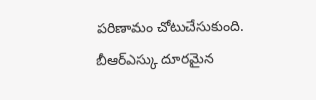పరిణామం చోటుచేసుకుంది. బీఆర్ఎస్కు దూరమైన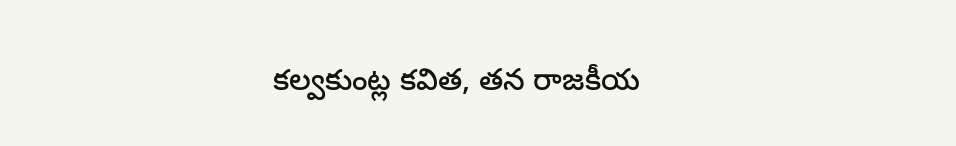కల్వకుంట్ల కవిత, తన రాజకీయ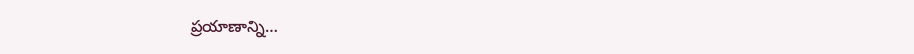ప్రయాణాన్ని…